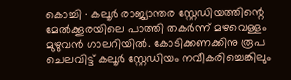കൊച്ചി ∙ കലൂർ രാജ്യാന്തര സ്റ്റേഡിയത്തിന്റെ മേൽക്കൂരയിലെ പാത്തി തകർന്ന് മഴവെള്ളം മുഴുവൻ ഗാലറിയിൽ. കോടിക്കണക്കിനു രൂപ ചെലവിട്ട് കലൂർ സ്റ്റേഡിയം നവീകരിച്ചെങ്കിലും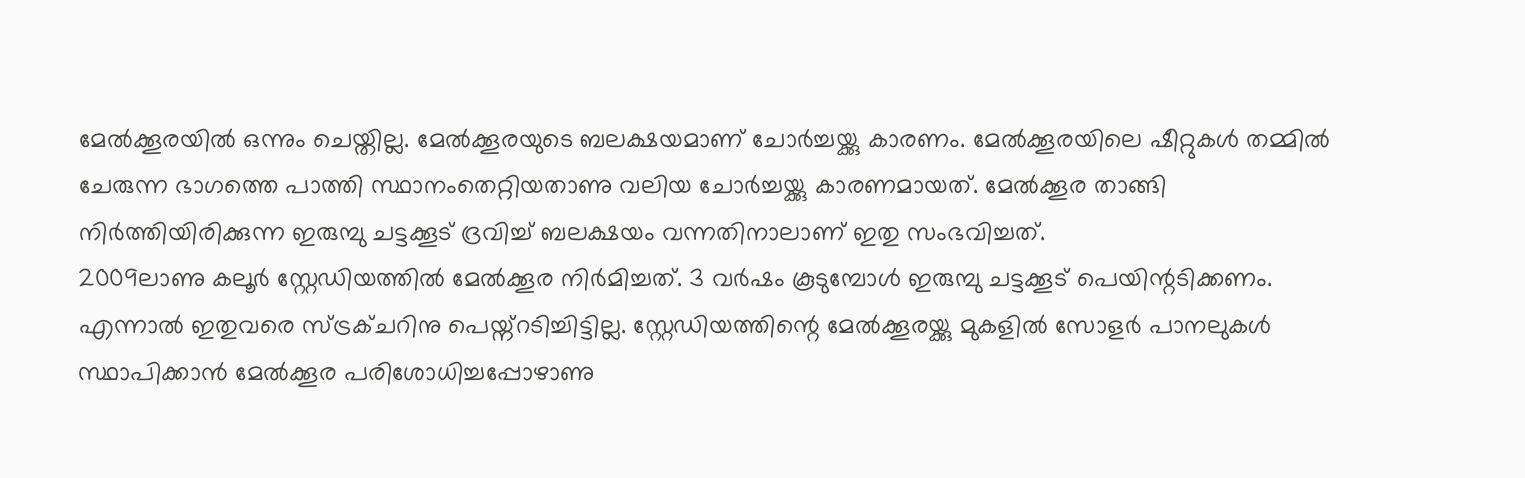മേൽക്കൂരയിൽ ഒന്നും ചെയ്തില്ല. മേൽക്കൂരയുടെ ബലക്ഷയമാണ് ചോർച്ചയ്ക്കു കാരണം. മേൽക്കൂരയിലെ ഷീറ്റുകൾ തമ്മിൽ ചേരുന്ന ഭാഗത്തെ പാത്തി സ്ഥാനംതെറ്റിയതാണു വലിയ ചോർച്ചയ്ക്കു കാരണമായത്. മേൽക്കൂര താങ്ങി നിർത്തിയിരിക്കുന്ന ഇരുമ്പു ചട്ടക്കൂട് ദ്രവിച്ച് ബലക്ഷയം വന്നതിനാലാണ് ഇതു സംഭവിച്ചത്.
2009ലാണു കലൂർ സ്റ്റേഡിയത്തിൽ മേൽക്കൂര നിർമിച്ചത്. 3 വർഷം കൂടുമ്പോൾ ഇരുമ്പു ചട്ടക്കൂട് പെയിന്റടിക്കണം. എന്നാൽ ഇതുവരെ സ്ട്രക്ചറിനു പെയ്ന്റടിച്ചിട്ടില്ല. സ്റ്റേഡിയത്തിന്റെ മേൽക്കൂരയ്ക്കു മുകളിൽ സോളർ പാനലുകൾ സ്ഥാപിക്കാൻ മേൽക്കൂര പരിശോധിച്ചപ്പോഴാണു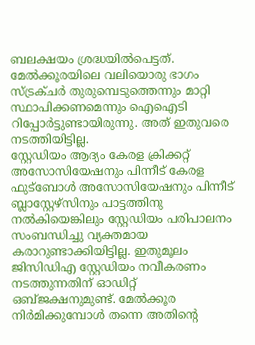ബലക്ഷയം ശ്രദ്ധയിൽപെട്ടത്. മേൽക്കൂരയിലെ വലിയൊരു ഭാഗം സ്ട്രക്ചർ തുരുമ്പെടുത്തെന്നും മാറ്റി സ്ഥാപിക്കണമെന്നും ഐഐടി റിപ്പോർട്ടുണ്ടായിരുന്നു. അത് ഇതുവരെ നടത്തിയിട്ടില്ല.
സ്റ്റേഡിയം ആദ്യം കേരള ക്രിക്കറ്റ് അസോസിയേഷനും പിന്നീട് കേരള ഫുട്ബോൾ അസോസിയേഷനും പിന്നീട് ബ്ലാസ്റ്റേഴ്സിനും പാട്ടത്തിനു നൽകിയെങ്കിലും സ്റ്റേഡിയം പരിപാലനം സംബന്ധിച്ചു വ്യക്തമായ കരാറുണ്ടാക്കിയിട്ടില്ല. ഇതുമൂലം ജിസിഡിഎ സ്റ്റേഡിയം നവീകരണം നടത്തുന്നതിന് ഓഡിറ്റ് ഒബ്ജക്ഷനുമുണ്ട്. മേൽക്കൂര നിർമിക്കുമ്പോൾ തന്നെ അതിന്റെ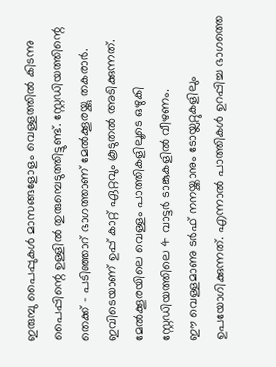ഇരുമ്പു പൈപ്പുകൾ മാസങ്ങളോളം വെള്ളത്തിൽ കിടന്നു പൈപ്പിന്റെ ഉള്ളിൽ തുരുമ്പെടുത്തിട്ടുണ്ട്. സ്റ്റേഡിയത്തിന്റെ തെക്ക് – പടിഞ്ഞാറ് ഭാഗത്താണ് മേൽക്കൂരയ്ക്കു തകരാർ. ഇവിടെയാണ് ഉപ്പ് കാറ്റ് ഏറ്റവും കൂടുതൽ അടിക്കുന്നത്. മേൽക്കൂരയിലെ വെള്ളം പാത്തികളിലൂടെ ഒഴുകി സ്റ്റേഡിയത്തിലെ 4 വാട്ടർ ടാങ്കുകളിൽ വീഴണം.
ഈ വെള്ളമാണു ടർഫ് നനയ്ക്കാനും ടോയ്ലറ്റുകളിലും ഉപയോഗിക്കുന്നത്. എന്നാൽ പാത്തികൾ ഉറപ്പിച്ച ഭാഗത്തെ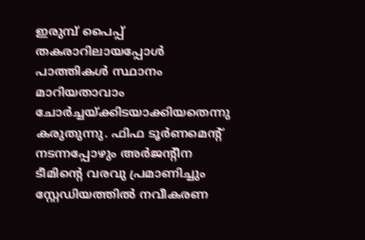ഇരുമ്പ് പൈപ്പ് തകരാറിലായപ്പോൾ പാത്തികൾ സ്ഥാനം മാറിയതാവാം ചോർച്ചയ്ക്കിടയാക്കിയതെന്നു കരുതുന്നു. ഫിഫ ടൂർണമെന്റ് നടന്നപ്പോഴും അർജന്റീന ടീമിന്റെ വരവു പ്രമാണിച്ചും സ്റ്റേഡിയത്തിൽ നവീകരണ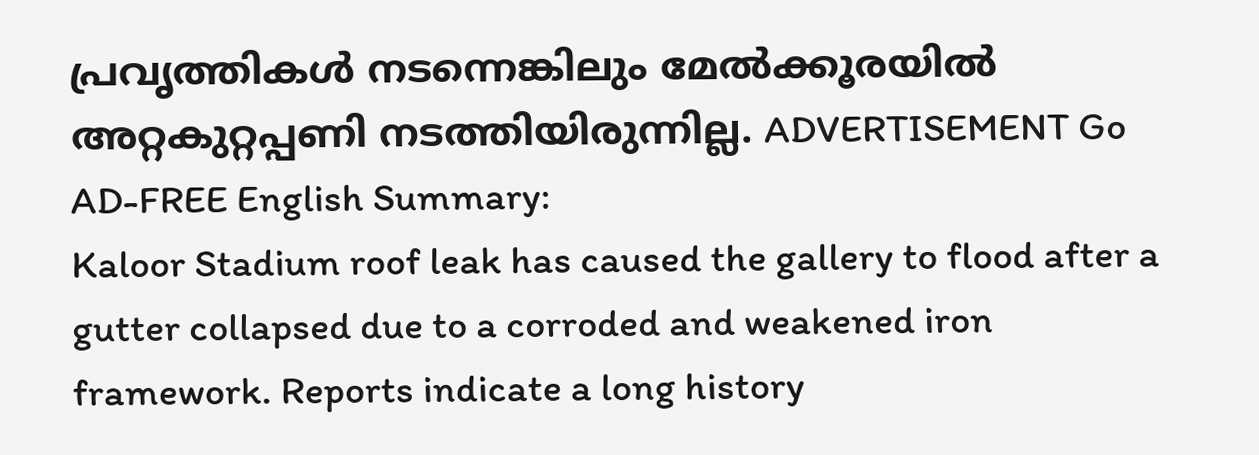പ്രവൃത്തികൾ നടന്നെങ്കിലും മേൽക്കൂരയിൽ അറ്റകുറ്റപ്പണി നടത്തിയിരുന്നില്ല. ADVERTISEMENT Go AD-FREE English Summary:
Kaloor Stadium roof leak has caused the gallery to flood after a gutter collapsed due to a corroded and weakened iron framework. Reports indicate a long history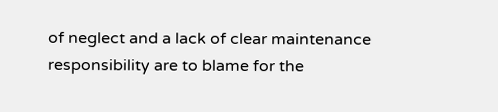of neglect and a lack of clear maintenance responsibility are to blame for the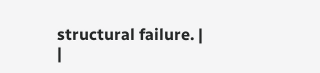structural failure. |
|